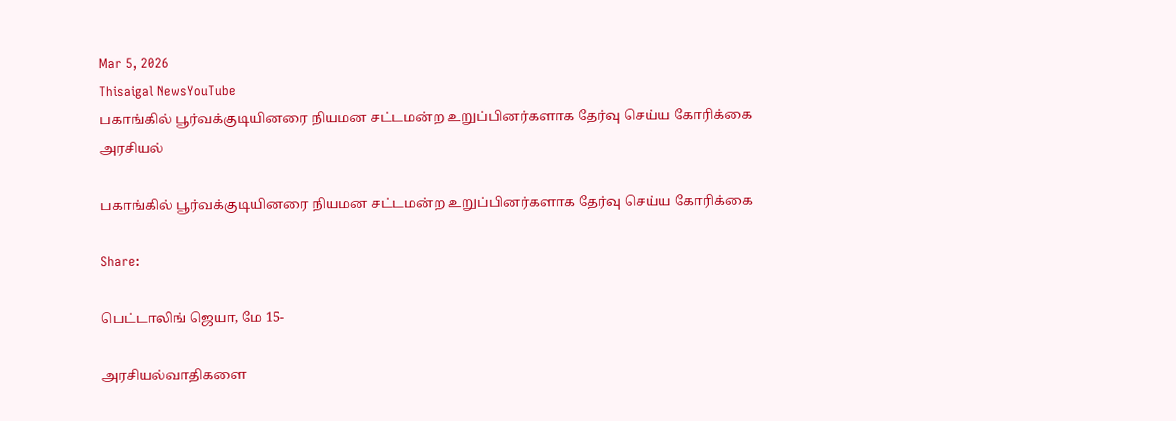Mar 5, 2026
Thisaigal NewsYouTube
பகாங்கில் பூர்வக்குடியினரை நியமன சட்டமன்ற உறுப்பினர்களாக தேர்வு செய்ய கோரிக்கை
அரசியல்

பகாங்கில் பூர்வக்குடியினரை நியமன சட்டமன்ற உறுப்பினர்களாக தேர்வு செய்ய கோரிக்கை

Share:

பெட்டாலிங் ஜெயா, மே 15-

அரசியல்வாதிகளை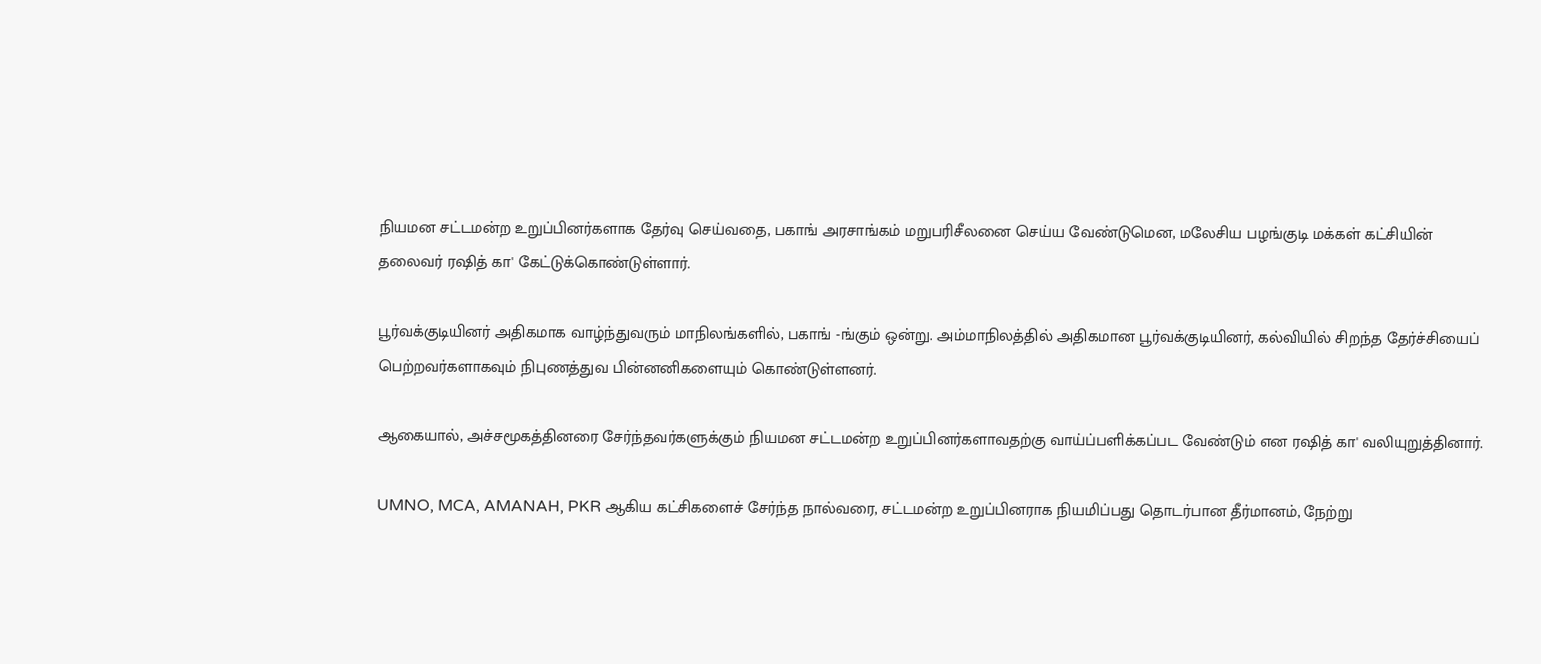நியமன சட்டமன்ற உறுப்பினர்களாக தேர்வு செய்வதை, பகாங் அரசாங்கம் மறுபரிசீலனை செய்ய வேண்டுமென, மலேசிய பழங்குடி மக்கள் கட்சியின் தலைவர் ரஷித் கா' கேட்டுக்கொண்டுள்ளார்.

பூர்வக்குடியினர் அதிகமாக வாழ்ந்துவரும் மாநிலங்களில், பகாங் -ங்கும் ஒன்று. அம்மாநிலத்தில் அதிகமான பூர்வக்குடியினர், கல்வியில் சிறந்த தேர்ச்சியைப் பெற்றவர்களாகவும் நிபுணத்துவ பின்னனிகளையும் கொண்டுள்ளனர்.

ஆகையால், அச்சமூகத்தினரை சேர்ந்தவர்களுக்கும் நியமன சட்டமன்ற உறுப்பினர்களாவதற்கு வாய்ப்பளிக்கப்பட வேண்டும் என ரஷித் கா' வலியுறுத்தினார்.

UMNO, MCA, AMANAH, PKR ஆகிய கட்சிகளைச் சேர்ந்த நால்வரை, சட்டமன்ற உறுப்பினராக நியமிப்பது தொடர்பான தீர்மானம், நேற்று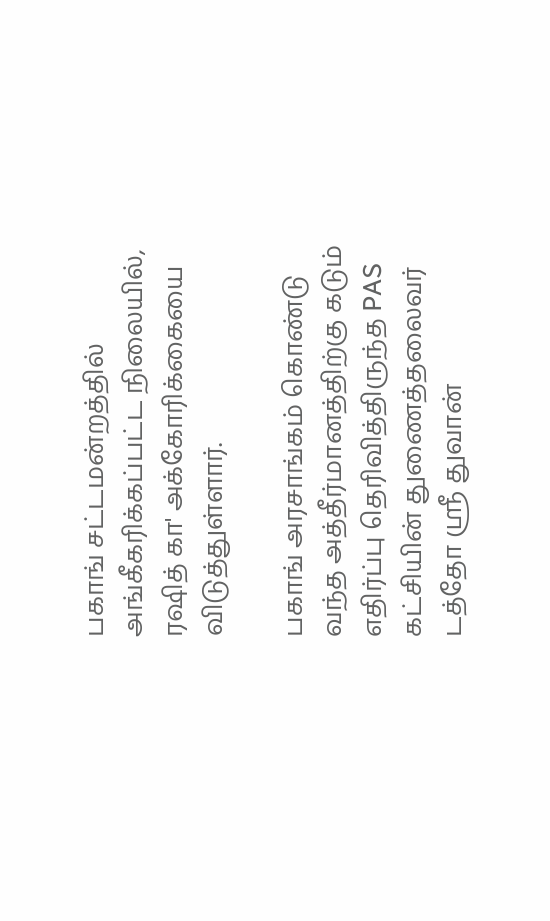பகாங் சட்டமன்றத்தில் அங்கீகரிக்கப்பட்ட நிலையில், ரஷித் கா' அக்கோரிக்கையை விடுத்துள்ளார்.

பகாங் அரசாங்கம் கொண்டு வந்த அத்தீர்மானத்திற்கு கடும் எதிர்ப்பு தெரிவித்திருந்த PAS கட்சியின் துணைத்தலைவர் டத்தோ ஸ்ரீ துவான்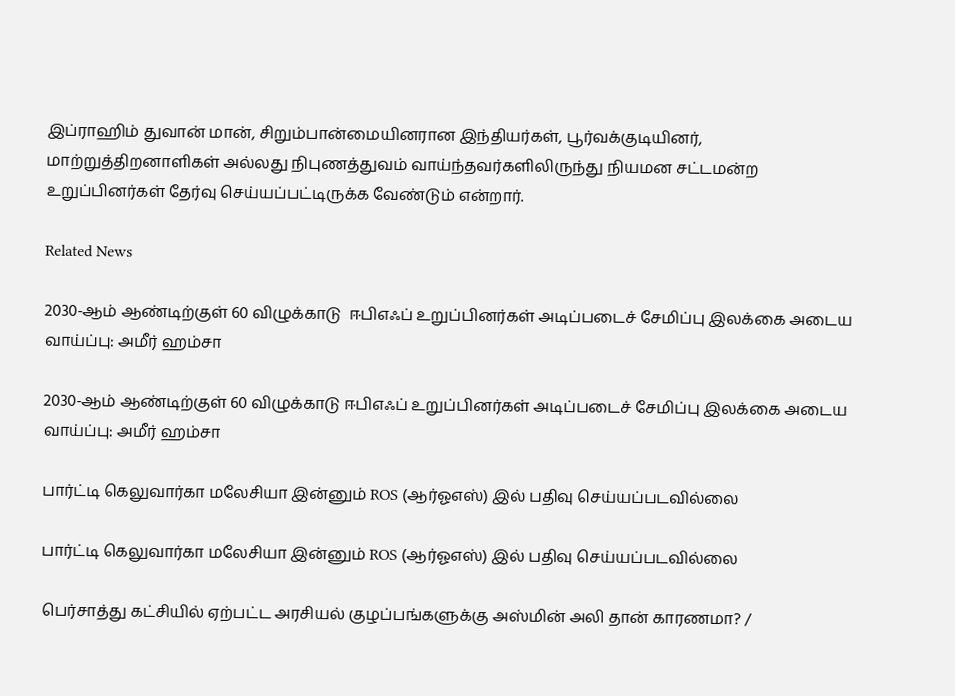இப்ராஹிம் துவான் மான், சிறும்பான்மையினரான இந்தியர்கள், பூர்வக்குடியினர், மாற்றுத்திறனாளிகள் அல்லது நிபுணத்துவம் வாய்ந்தவர்களிலிருந்து நியமன சட்டமன்ற உறுப்பினர்கள் தேர்வு செய்யப்பட்டிருக்க வேண்டும் என்றார்.

Related News

2030-ஆம் ஆண்டிற்குள் 60 விழுக்காடு  ஈபிஎஃப் உறுப்பினர்கள் அடிப்படைச் சேமிப்பு இலக்கை அடைய வாய்ப்பு: அமீர் ஹம்சா

2030-ஆம் ஆண்டிற்குள் 60 விழுக்காடு ஈபிஎஃப் உறுப்பினர்கள் அடிப்படைச் சேமிப்பு இலக்கை அடைய வாய்ப்பு: அமீர் ஹம்சா

பார்ட்டி கெலுவார்கா மலேசியா இன்னும் ROS (ஆர்ஓஎஸ்) இல் பதிவு செய்யப்படவில்லை

பார்ட்டி கெலுவார்கா மலேசியா இன்னும் ROS (ஆர்ஓஎஸ்) இல் பதிவு செய்யப்படவில்லை

பெர்சாத்து கட்சியில் ஏற்பட்ட அரசியல் குழப்பங்களுக்கு அஸ்மின் அலி தான் காரணமா? /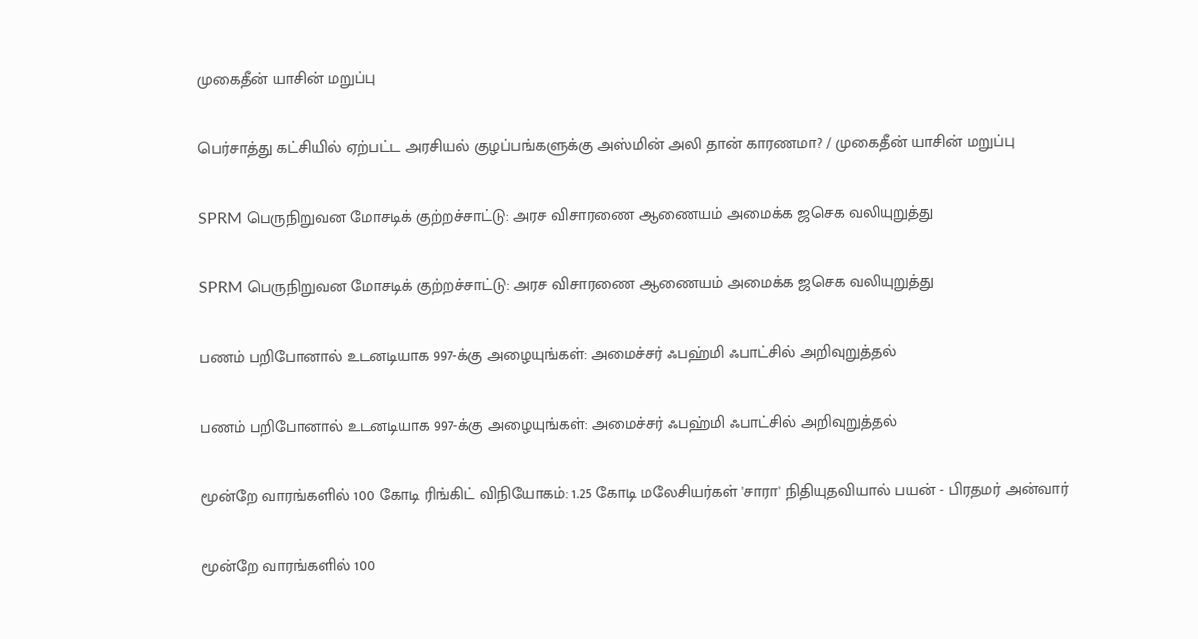முகைதீன் யாசின் மறுப்பு

பெர்சாத்து கட்சியில் ஏற்பட்ட அரசியல் குழப்பங்களுக்கு அஸ்மின் அலி தான் காரணமா? / முகைதீன் யாசின் மறுப்பு

SPRM பெருநிறுவன மோசடிக் குற்றச்சாட்டு: அரச விசாரணை ஆணையம் அமைக்க ஜசெக வலியுறுத்து

SPRM பெருநிறுவன மோசடிக் குற்றச்சாட்டு: அரச விசாரணை ஆணையம் அமைக்க ஜசெக வலியுறுத்து

பணம் பறிபோனால் உடனடியாக 997-க்கு அழையுங்கள்: அமைச்சர் ஃபஹ்மி ஃபாட்சில் அறிவுறுத்தல்

பணம் பறிபோனால் உடனடியாக 997-க்கு அழையுங்கள்: அமைச்சர் ஃபஹ்மி ஃபாட்சில் அறிவுறுத்தல்

மூன்றே வாரங்களில் 100 கோடி ரிங்கிட் விநியோகம்: 1.25 கோடி மலேசியர்கள் 'சாரா' நிதியுதவியால் பயன் - பிரதமர் அன்வார்

மூன்றே வாரங்களில் 100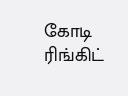கோடி ரிங்கிட்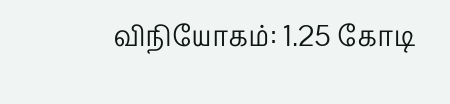விநியோகம்: 1.25 கோடி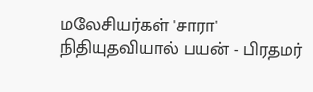மலேசியர்கள் 'சாரா' நிதியுதவியால் பயன் - பிரதமர்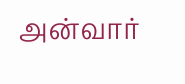அன்வார்